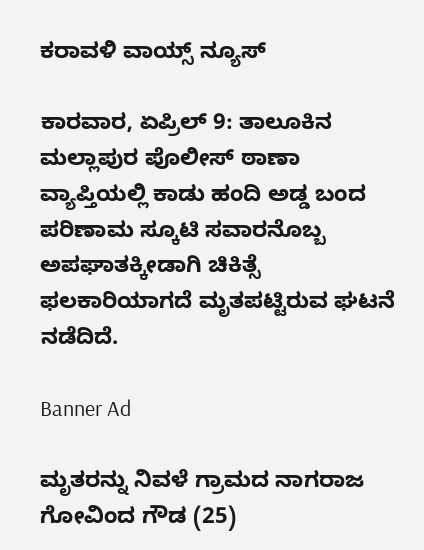ಕರಾವಳಿ ವಾಯ್ಸ್ ನ್ಯೂಸ್

ಕಾರವಾರ, ಏಪ್ರಿಲ್ 9: ತಾಲೂಕಿನ ಮಲ್ಲಾಪುರ ಪೊಲೀಸ್ ಠಾಣಾ ವ್ಯಾಪ್ತಿಯಲ್ಲಿ ಕಾಡು ಹಂದಿ ಅಡ್ಡ ಬಂದ ಪರಿಣಾಮ ಸ್ಕೂಟಿ ಸವಾರನೊಬ್ಬ ಅಪಘಾತಕ್ಕೀಡಾಗಿ ಚಿಕಿತ್ಸೆ ಫಲಕಾರಿಯಾಗದೆ ಮೃತಪಟ್ಟಿರುವ ಘಟನೆ ನಡೆದಿದೆ.

Banner Ad

ಮೃತರನ್ನು ನಿವಳೆ ಗ್ರಾಮದ ನಾಗರಾಜ ಗೋವಿಂದ ಗೌಡ (25)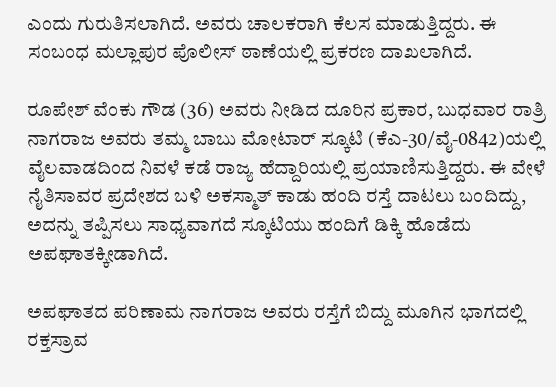ಎಂದು ಗುರುತಿಸಲಾಗಿದೆ. ಅವರು ಚಾಲಕರಾಗಿ ಕೆಲಸ ಮಾಡುತ್ತಿದ್ದರು. ಈ ಸಂಬಂಧ ಮಲ್ಲಾಪುರ ಪೊಲೀಸ್ ಠಾಣೆಯಲ್ಲಿ ಪ್ರಕರಣ ದಾಖಲಾಗಿದೆ.

ರೂಪೇಶ್ ವೆಂಕು ಗೌಡ (36) ಅವರು ನೀಡಿದ ದೂರಿನ ಪ್ರಕಾರ, ಬುಧವಾರ ರಾತ್ರಿ ನಾಗರಾಜ ಅವರು ತಮ್ಮ ಬಾಬು ಮೋಟಾರ್ ಸ್ಕೂಟಿ (ಕೆಎ-30/ವೈ-0842)ಯಲ್ಲಿ ವೈಲವಾಡದಿಂದ ನಿವಳೆ ಕಡೆ ರಾಜ್ಯ ಹೆದ್ದಾರಿಯಲ್ಲಿ ಪ್ರಯಾಣಿಸುತ್ತಿದ್ದರು. ಈ ವೇಳೆ ನೈತಿಸಾವರ ಪ್ರದೇಶದ ಬಳಿ ಅಕಸ್ಮಾತ್ ಕಾಡು ಹಂದಿ ರಸ್ತೆ ದಾಟಲು ಬಂದಿದ್ದು, ಅದನ್ನು ತಪ್ಪಿಸಲು ಸಾಧ್ಯವಾಗದೆ ಸ್ಕೂಟಿಯು ಹಂದಿಗೆ ಡಿಕ್ಕಿ ಹೊಡೆದು ಅಪಘಾತಕ್ಕೀಡಾಗಿದೆ.

ಅಪಘಾತದ ಪರಿಣಾಮ ನಾಗರಾಜ ಅವರು ರಸ್ತೆಗೆ ಬಿದ್ದು ಮೂಗಿನ ಭಾಗದಲ್ಲಿ ರಕ್ತಸ್ರಾವ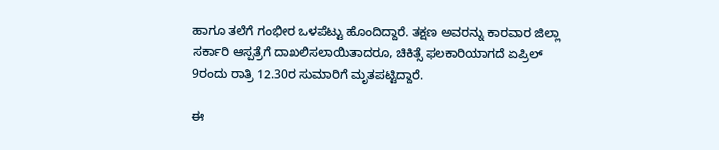ಹಾಗೂ ತಲೆಗೆ ಗಂಭೀರ ಒಳಪೆಟ್ಟು ಹೊಂದಿದ್ದಾರೆ. ತಕ್ಷಣ ಅವರನ್ನು ಕಾರವಾರ ಜಿಲ್ಲಾ ಸರ್ಕಾರಿ ಆಸ್ಪತ್ರೆಗೆ ದಾಖಲಿಸಲಾಯಿತಾದರೂ, ಚಿಕಿತ್ಸೆ ಫಲಕಾರಿಯಾಗದೆ ಏಪ್ರಿಲ್ 9ರಂದು ರಾತ್ರಿ 12.30ರ ಸುಮಾರಿಗೆ ಮೃತಪಟ್ಟಿದ್ದಾರೆ.

ಈ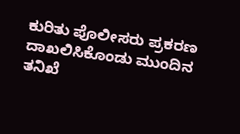ಕುರಿತು ಪೊಲೀಸರು ಪ್ರಕರಣ ದಾಖಲಿಸಿಕೊಂಡು ಮುಂದಿನ ತನಿಖೆ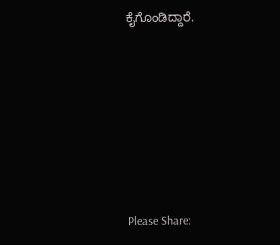ಕೈಗೊಂಡಿದ್ದಾರೆ.







Please Share: